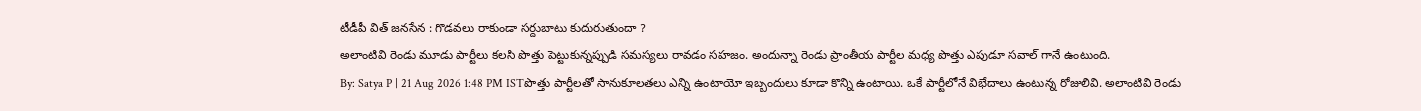టీడీపీ విత్ జనసేన : గొడవలు రాకుండా సర్దుబాటు కుదురుతుందా ?
అలాంటివి రెండు మూడు పార్టీలు కలసి పొత్తు పెట్టుకున్నప్పుడి సమస్యలు రావడం సహజం. అందున్నా రెండు ప్రాంతీయ పార్టీల మధ్య పొత్తు ఎపుడూ సవాల్ గానే ఉంటుంది.
By: Satya P | 21 Aug 2026 1:48 PM ISTపొత్తు పార్టీలతో సానుకూలతలు ఎన్ని ఉంటాయో ఇబ్బందులు కూడా కొన్ని ఉంటాయి. ఒకే పార్టీలోనే విభేదాలు ఉంటున్న రోజులివి. అలాంటివి రెండు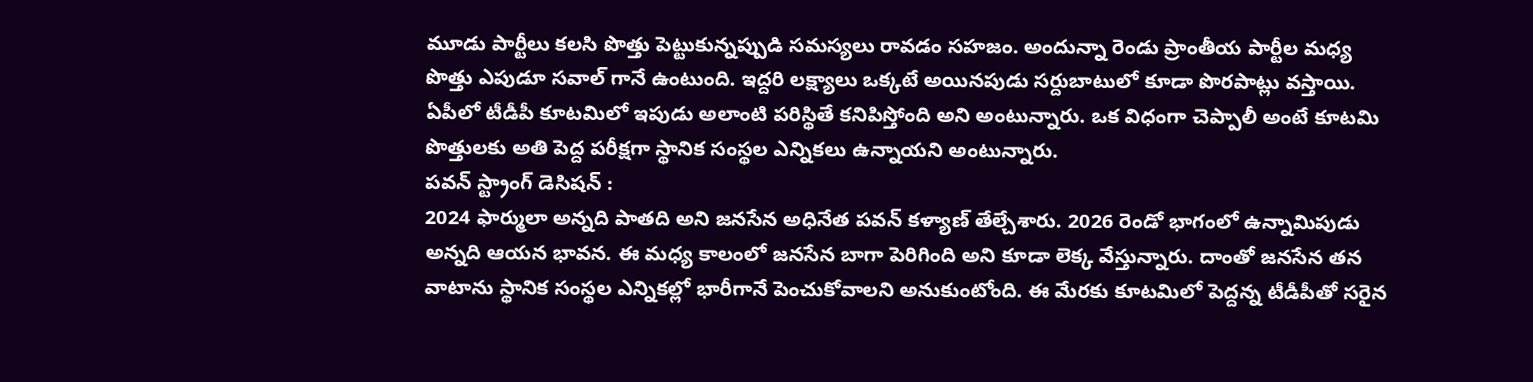మూడు పార్టీలు కలసి పొత్తు పెట్టుకున్నప్పుడి సమస్యలు రావడం సహజం. అందున్నా రెండు ప్రాంతీయ పార్టీల మధ్య పొత్తు ఎపుడూ సవాల్ గానే ఉంటుంది. ఇద్దరి లక్ష్యాలు ఒక్కటే అయినపుడు సర్దుబాటులో కూడా పొరపాట్లు వస్తాయి. ఏపీలో టీడీపీ కూటమిలో ఇపుడు అలాంటి పరిస్థితే కనిపిస్తోంది అని అంటున్నారు. ఒక విధంగా చెప్పాలీ అంటే కూటమి పొత్తులకు అతి పెద్ద పరీక్షగా స్థానిక సంస్థల ఎన్నికలు ఉన్నాయని అంటున్నారు.
పవన్ స్ట్రాంగ్ డెసిషన్ :
2024 ఫార్ములా అన్నది పాతది అని జనసేన అధినేత పవన్ కళ్యాణ్ తేల్చేశారు. 2026 రెండో భాగంలో ఉన్నామిపుడు అన్నది ఆయన భావన. ఈ మధ్య కాలంలో జనసేన బాగా పెరిగింది అని కూడా లెక్క వేస్తున్నారు. దాంతో జనసేన తన వాటాను స్థానిక సంస్థల ఎన్నికల్లో భారీగానే పెంచుకోవాలని అనుకుంటోంది. ఈ మేరకు కూటమిలో పెద్దన్న టీడీపీతో సరైన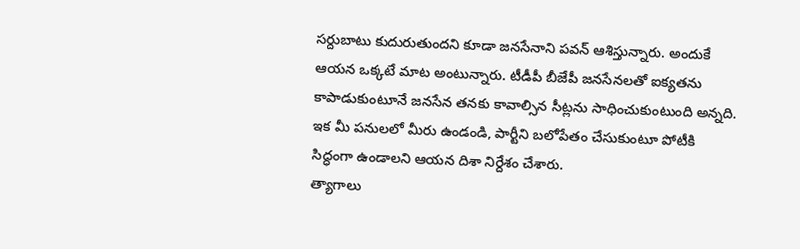సర్దుబాటు కుదురుతుందని కూడా జనసేనాని పవన్ ఆశిస్తున్నారు. అందుకే ఆయన ఒక్కటే మాట అంటున్నారు. టీడీపీ బీజేపీ జనసేనలతో ఐక్యతను కాపాడుకుంటూనే జనసేన తనకు కావాల్సిన సీట్లను సాధించుకుంటుంది అన్నది. ఇక మీ పనులలో మీరు ఉండండి, పార్టీని బలోపేతం చేసుకుంటూ పోటీకి సిద్ధంగా ఉండాలని ఆయన దిశా నిర్దేశం చేశారు.
త్యాగాలు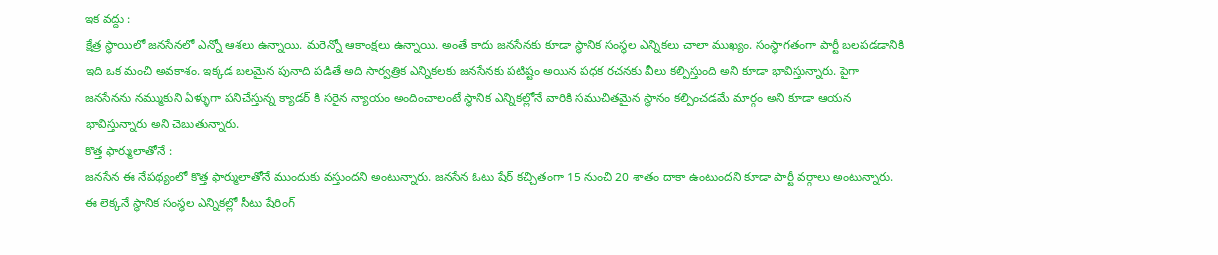ఇక వద్దు :
క్షేత్ర స్థాయిలో జనసేనలో ఎన్నో ఆశలు ఉన్నాయి. మరెన్నో ఆకాంక్షలు ఉన్నాయి. అంతే కాదు జనసేనకు కూడా స్థానిక సంస్థల ఎన్నికలు చాలా ముఖ్యం. సంస్థాగతంగా పార్టీ బలపడడానికి ఇది ఒక మంచి అవకాశం. ఇక్కడ బలమైన పునాది పడితే అది సార్వత్రిక ఎన్నికలకు జనసేనకు పటిష్టం అయిన పధక రచనకు వీలు కల్పిస్తుంది అని కూడా భావిస్తున్నారు. పైగా జనసేనను నమ్ముకుని ఏళ్ళుగా పనిచేస్తున్న క్యాడర్ కి సరైన న్యాయం అందించాలంటే స్థానిక ఎన్నికల్లోనే వారికి సముచితమైన స్థానం కల్పించడమే మార్గం అని కూడా ఆయన భావిస్తున్నారు అని చెబుతున్నారు.
కొత్త ఫార్ములాతోనే :
జనసేన ఈ నేపథ్యంలో కొత్త ఫార్ములాతోనే ముందుకు వస్తుందని అంటున్నారు. జనసేన ఓటు షేర్ కచ్చితంగా 15 నుంచి 20 శాతం దాకా ఉంటుందని కూడా పార్టీ వర్గాలు అంటున్నారు. ఈ లెక్కనే స్థానిక సంస్థల ఎన్నికల్లో సీటు షేరింగ్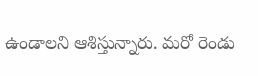ఉండాలని ఆశిస్తున్నారు. మరో రెండు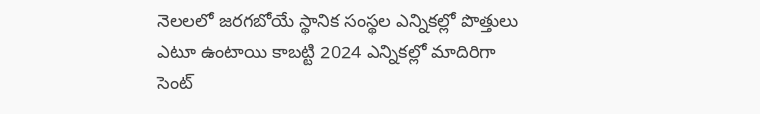నెలలలో జరగబోయే స్థానిక సంస్థల ఎన్నికల్లో పొత్తులు ఎటూ ఉంటాయి కాబట్టి 2024 ఎన్నికల్లో మాదిరిగా సెంట్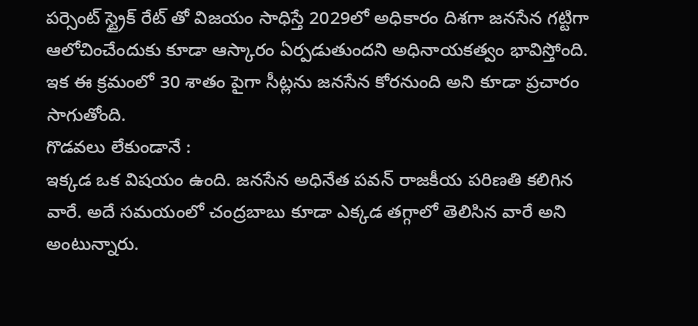పర్సెంట్ స్ట్రైక్ రేట్ తో విజయం సాధిస్తే 2029లో అధికారం దిశగా జనసేన గట్టిగా ఆలోచించేందుకు కూడా ఆస్కారం ఏర్పడుతుందని అధినాయకత్వం భావిస్తోంది. ఇక ఈ క్రమంలో 30 శాతం పైగా సీట్లను జనసేన కోరనుంది అని కూడా ప్రచారం సాగుతోంది.
గొడవలు లేకుండానే :
ఇక్కడ ఒక విషయం ఉంది. జనసేన అధినేత పవన్ రాజకీయ పరిణతి కలిగిన వారే. అదే సమయంలో చంద్రబాబు కూడా ఎక్కడ తగ్గాలో తెలిసిన వారే అని అంటున్నారు.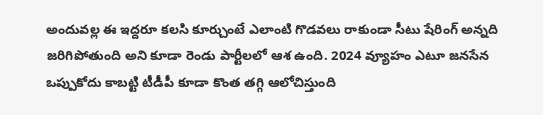అందువల్ల ఈ ఇద్దరూ కలసి కూర్చుంటే ఎలాంటి గొడవలు రాకుండా సీటు షేరింగ్ అన్నది జరిగిపోతుంది అని కూడా రెండు పార్టీలలో ఆశ ఉంది. 2024 వ్యూహం ఎటూ జనసేన ఒప్పుకోదు కాబట్టి టీడీపీ కూడా కొంత తగ్గి ఆలోచిస్తుంది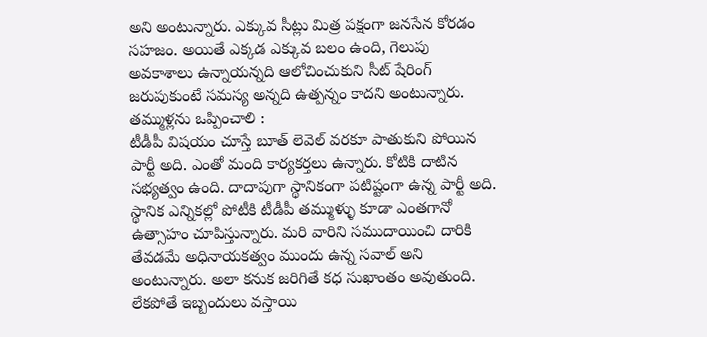అని అంటున్నారు. ఎక్కువ సీట్లు మిత్ర పక్షంగా జనసేన కోరడం సహజం. అయితే ఎక్కడ ఎక్కువ బలం ఉంది, గెలుపు అవకాశాలు ఉన్నాయన్నది ఆలోచించుకుని సీట్ షేరింగ్ జరుపుకుంటే సమస్య అన్నది ఉత్పన్నం కాదని అంటున్నారు.
తమ్ముళ్లను ఒప్పించాలి :
టీడీపీ విషయం చూస్తే బూత్ లెవెల్ వరకూ పాతుకుని పోయిన పార్టీ అది. ఎంతో మంది కార్యకర్తలు ఉన్నారు. కోటికి దాటిన సభ్యత్వం ఉంది. దాదాపుగా స్థానికంగా పటిష్టంగా ఉన్న పార్టీ అది. స్థానిక ఎన్నికల్లో పోటీకి టీడీపీ తమ్ముళ్ళు కూడా ఎంతగానో ఉత్సాహం చూపిస్తున్నారు. మరి వారిని సముదాయించి దారికి తేవడమే అధినాయకత్వం ముందు ఉన్న సవాల్ అని అంటున్నారు. అలా కనుక జరిగితే కధ సుఖాంతం అవుతుంది. లేకపోతే ఇబ్బందులు వస్తాయి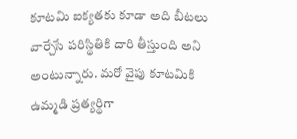కూటమి ఐక్యతకు కూడా అది బీటలు వార్చేసే పరిస్థితికి దారి తీస్తుంది అని అంటున్నారు. మరో వైపు కూటమికి ఉమ్మడి ప్రత్యర్థిగా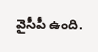వైసీపీ ఉంది.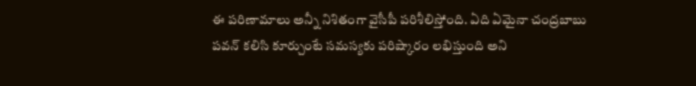ఈ పరిణామాలు అన్నీ నిశితంగా వైసీపీ పరిశీలిస్తోంది. ఏది ఏమైనా చంద్రబాబు పవన్ కలిసి కూర్చుంటే సమస్యకు పరిష్కారం లభిస్తుంది అని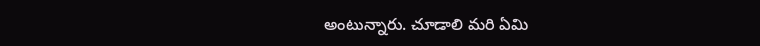అంటున్నారు. చూడాలి మరి ఏమి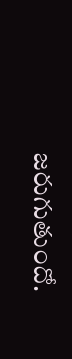జరుగుతుందో.